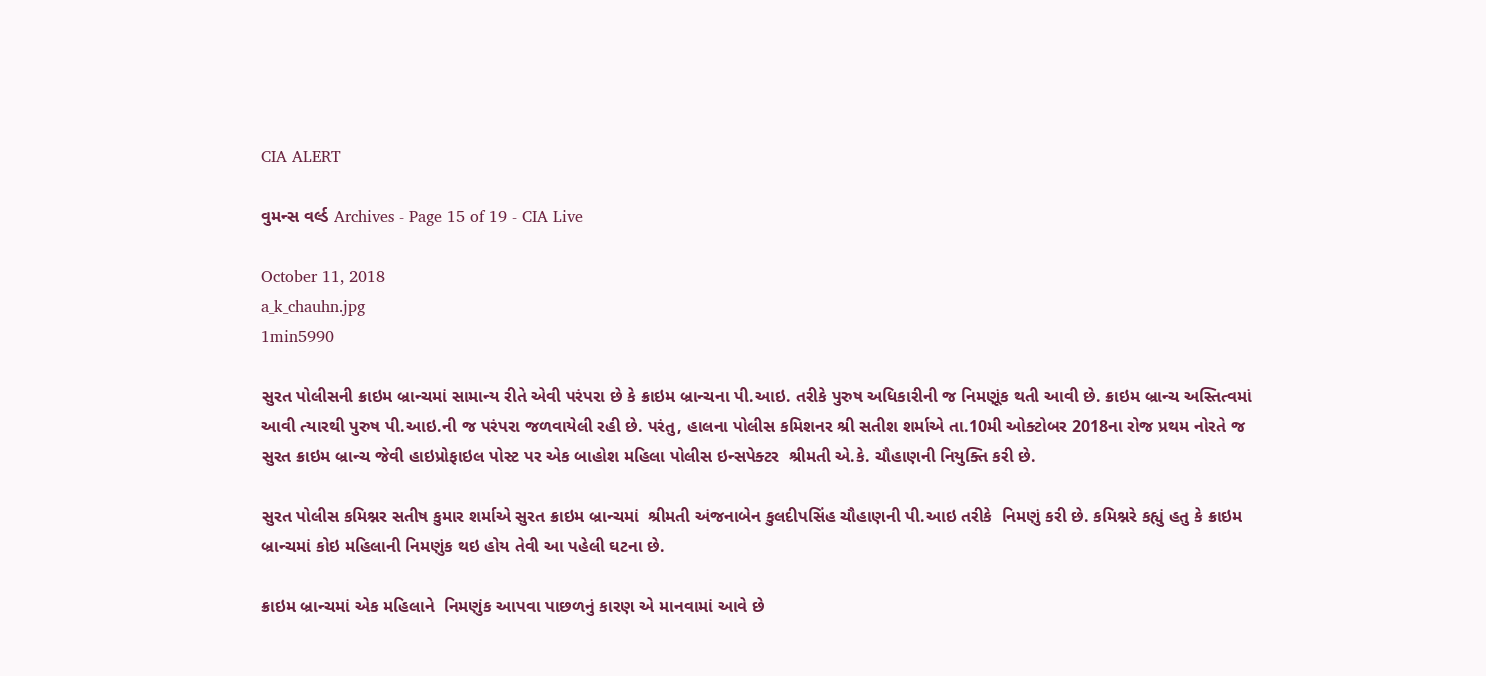CIA ALERT

વુમન્સ વર્લ્ડ Archives - Page 15 of 19 - CIA Live

October 11, 2018
a_k_chauhn.jpg
1min5990

સુરત પોલીસની ક્રાઇમ બ્રાન્ચમાં સામાન્ય રીતે એવી પરંપરા છે કે ક્રાઇમ બ્રાન્ચના પી.આઇ. તરીકે પુરુષ અધિકારીની જ નિમણૂંક થતી આવી છે. ક્રાઇમ બ્રાન્ચ અસ્તિત્વમાં આવી ત્યારથી પુરુષ પી.આઇ.ની જ પરંપરા જળવાયેલી રહી છે. પરંતુ, હાલના પોલીસ કમિશનર શ્રી સતીશ શર્માએ તા.10મી ઓક્ટોબર 2018ના રોજ પ્રથમ નોરતે જ સુરત ક્રાઇમ બ્રાન્ચ જેવી હાઇપ્રોફાઇલ પોસ્ટ પર એક બાહોશ મહિલા પોલીસ ઇન્સપેક્ટર  શ્રીમતી એ.કે. ચૌહાણની નિયુક્તિ કરી છે.

સુરત પોલીસ કમિશ્નર સતીષ કુમાર શર્માએ સુરત ક્રાઇમ બ્રાન્ચમાં  શ્રીમતી અંજનાબેન કુલદીપસિંહ ચૌહાણની પી.આઇ તરીકે  નિમણું કરી છે. કમિશ્નરે કહ્યું હતુ કે ક્રાઇમ બ્રાન્ચમાં કોઇ મહિલાની નિમણુંક થઇ હોય તેવી આ પહેલી ઘટના છે.

ક્રાઇમ બ્રાન્ચમાં એક મહિલાને  નિમણુંક આપવા પાછળનું કારણ એ માનવામાં આવે છે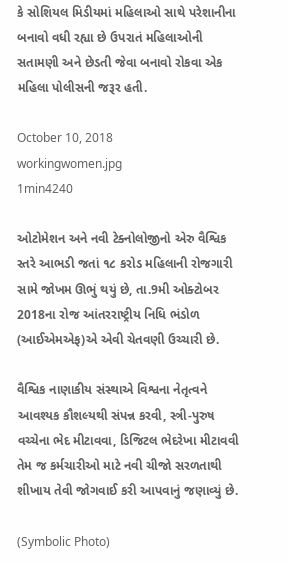કે સોશિયલ મિડીયમાં મહિલાઓ સાથે પરેશાનીના બનાવો વધી રહ્યા છે ઉપરાતં મહિલાઓની સતામણી અને છેડતી જેવા બનાવો રોકવા એક મહિલા પોલીસની જરૂર હતી.

October 10, 2018
workingwomen.jpg
1min4240

ઓટોમેશન અને નવી ટેક્નોલોજીનો એરુ વૈશ્વિક સ્તરે આભડી જતાં ૧૮ કરોડ મહિલાની રોજગારી સામે જોખમ ઊભું થયું છે, તા.9મી ઓક્ટોબર 2018ના રોજ આંતરરાષ્ટ્રીય નિધિ ભંડોળ (આઈએમએફ)એ એવી ચેતવણી ઉચ્ચારી છે.

વૈશ્વિક નાણાકીય સંસ્થાએ વિશ્વના નેતૃત્વને આવશ્યક કૌશલ્યથી સંપન્ન કરવી, સ્ત્રી-પુરુષ વચ્ચેના ભેદ મીટાવવા, ડિજિટલ ભેદરેખા મીટાવવી તેમ જ કર્મચારીઓ માટે નવી ચીજો સરળતાથી શીખાય તેવી જોગવાઈ કરી આપવાનું જણાવ્યું છે.

(Symbolic Photo)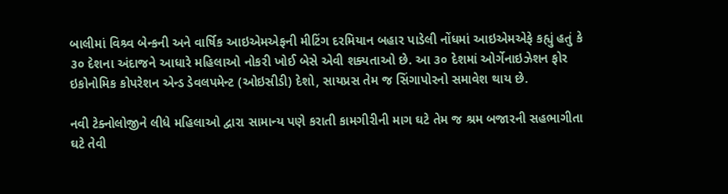બાલીમાં વિશ્ર્વ બેન્કની અને વાર્ષિક આઇએમએફની મીટિંગ દરમિયાન બહાર પાડેલી નોંધમાં આઇએમએફે કહ્યું હતું કે ૩૦ દેશના અંદાજને આધારે મહિલાઓ નોકરી ખોઈ બેસે એવી શક્યતાઓ છે. આ ૩૦ દેશમાં ઓર્ગેનાઇઝેશન ફોર ઇકોનોમિક કોપરેશન એન્ડ ડેવલપમેન્ટ (ઓઇસીડી) દેશો, સાયપ્રસ તેમ જ સિંગાપોરનો સમાવેશ થાય છે.

નવી ટેક્નોલોજીને લીધે મહિલાઓ દ્વારા સામાન્ય પણે કરાતી કામગીરીની માગ ઘટે તેમ જ શ્રમ બજારની સહભાગીતા ઘટે તેવી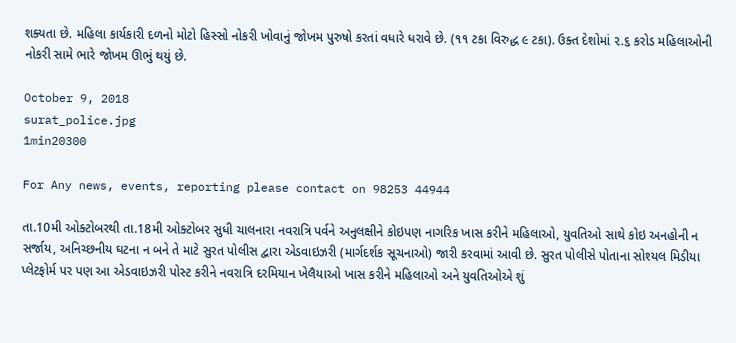શક્યતા છે. મહિલા કાર્યકારી દળનો મોટો હિસ્સો નોકરી ખોવાનું જોખમ પુરુષો કરતાં વધારે ધરાવે છે. (૧૧ ટકા વિરુદ્ધ ૯ ટકા). ઉક્ત દેશોમાં ૨.૬ કરોડ મહિલાઓની નોકરી સામે ભારે જોખમ ઊભું થયું છે.

October 9, 2018
surat_police.jpg
1min20300

For Any news, events, reporting please contact on 98253 44944

તા.10મી ઓક્ટોબરથી તા.18મી ઓક્ટોબર સુધી ચાલનારા નવરાત્રિ પર્વને અનુલક્ષીને કોઇપણ નાગરિક ખાસ કરીને મહિલાઓ, યુવતિઓ સાથે કોઇ અનહોની ન સર્જાય, અનિચ્છનીય ઘટના ન બને તે માટે સુરત પોલીસ દ્વારા એડવાઇઝરી (માર્ગદર્શક સૂચનાઓ) જારી કરવામાં આવી છે. સુરત પોલીસે પોતાના સોશ્યલ મિડીયા પ્લેટફોર્મ પર પણ આ એડવાઇઝરી પોસ્ટ કરીને નવરાત્રિ દરમિયાન ખેલૈયાઓ ખાસ કરીને મહિલાઓ અને યુવતિઓએ શું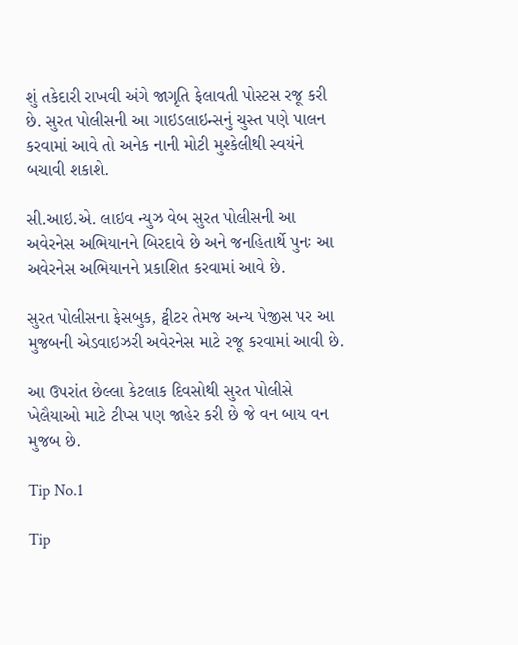શું તકેદારી રાખવી અંગે જાગૃતિ ફેલાવતી પોસ્ટસ રજૂ કરી છે. સુરત પોલીસની આ ગાઇડલાઇન્સનું ચુસ્ત પણે પાલન કરવામાં આવે તો અનેક નાની મોટી મુશ્કેલીથી સ્વયંને બચાવી શકાશે.

સી.આઇ.એ. લાઇવ ન્યુઝ વેબ સુરત પોલીસની આ અવેરનેસ અભિયાનને બિરદાવે છે અને જનહિતાર્થે પુનઃ આ અવેરનેસ અભિયાનને પ્રકાશિત કરવામાં આવે છે.

સુરત પોલીસના ફેસબુક, ટ્વીટર તેમજ અન્ય પેજીસ પર આ મુજબની એડવાઇઝરી અવેરનેસ માટે રજૂ કરવામાં આવી છે.

આ ઉપરાંત છેલ્લા કેટલાક દિવસોથી સુરત પોલીસે ખેલૈયાઓ માટે ટીપ્સ પણ જાહેર કરી છે જે વન બાય વન મુજબ છે.

Tip No.1

Tip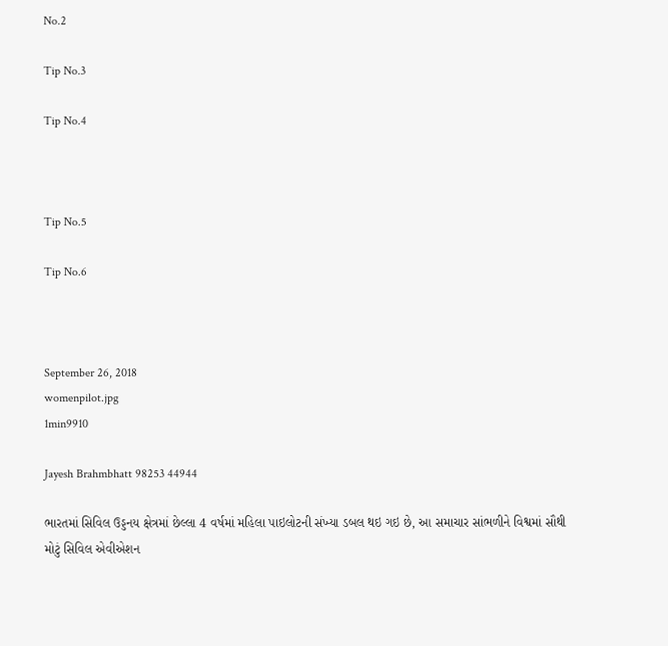No.2

Tip No.3

Tip No.4



Tip No.5

Tip No.6



September 26, 2018
womenpilot.jpg
1min9910

Jayesh Brahmbhatt 98253 44944

ભારતમાં સિવિલ ઉડ્ડનય ક્ષેત્રમાં છેલ્લા 4 વર્ષમાં મહિલા પાઇલોટની સંખ્યા ડબલ થઇ ગઇ છે, આ સમાચાર સાંભળીને વિશ્વમાં સૌથી મોટું સિવિલ એવીએશન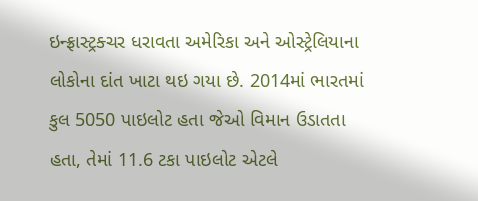ઇન્ફ્રાસ્ટ્રક્ચર ધરાવતા અમેરિકા અને ઓસ્ટ્રેલિયાના લોકોના દાંત ખાટા થઇ ગયા છે. 2014માં ભારતમાં કુલ 5050 પાઇલોટ હતા જેઓ વિમાન ઉડાતતા હતા, તેમાં 11.6 ટકા પાઇલોટ એટલે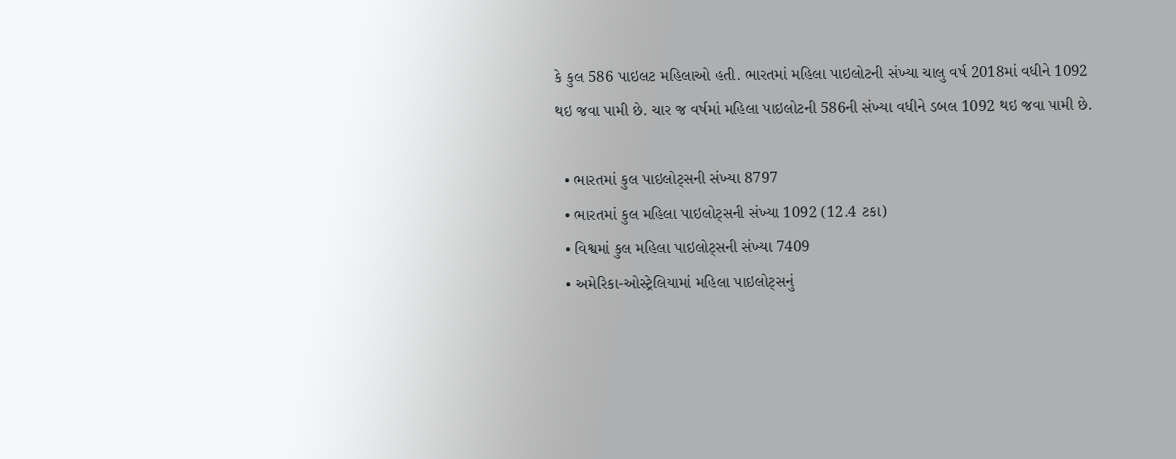કે કુલ 586 પાઇલટ મહિલાઓ હતી. ભારતમાં મહિલા પાઇલોટની સંખ્યા ચાલુ વર્ષ 2018માં વધીને 1092 થઇ જવા પામી છે. ચાર જ વર્ષમાં મહિલા પાઇલોટની 586ની સંખ્યા વધીને ડબલ 1092 થઇ જવા પામી છે.

  • ભારતમાં કુલ પાઇલોટ્સની સંખ્યા 8797
  • ભારતમાં કુલ મહિલા પાઇલોટ્સની સંખ્યા 1092 (12.4 ટકા)
  • વિશ્વમાં કુલ મહિલા પાઇલોટ્સની સંખ્યા 7409
  • અમેરિકા-ઓસ્ટ્રેલિયામાં મહિલા પાઇલોટ્સનું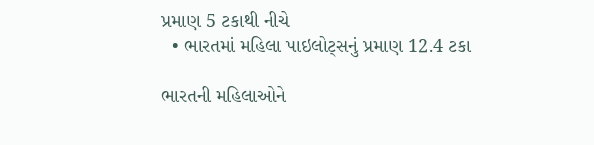પ્રમાણ 5 ટકાથી નીચે
  • ભારતમાં મહિલા પાઇલોટ્સનું પ્રમાણ 12.4 ટકા

ભારતની મહિલાઓને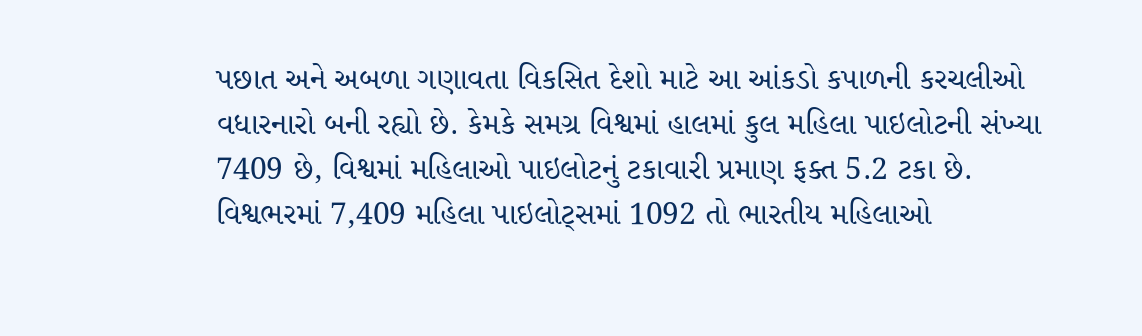પછાત અને અબળા ગણાવતા વિકસિત દેશો માટે આ આંકડો કપાળની કરચલીઓ વધારનારો બની રહ્યો છે. કેમકે સમગ્ર વિશ્વમાં હાલમાં કુલ મહિલા પાઇલોટની સંખ્યા 7409 છે, વિશ્વમાં મહિલાઓ પાઇલોટનું ટકાવારી પ્રમાણ ફક્ત 5.2 ટકા છે. વિશ્વભરમાં 7,409 મહિલા પાઇલોટ્સમાં 1092 તો ભારતીય મહિલાઓ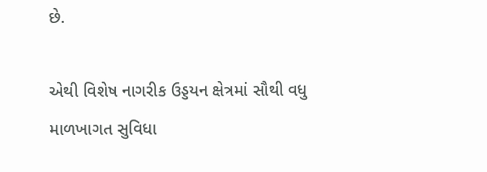છે.

એથી વિશેષ નાગરીક ઉડ્ડયન ક્ષેત્રમાં સૌથી વધુ માળખાગત સુવિધા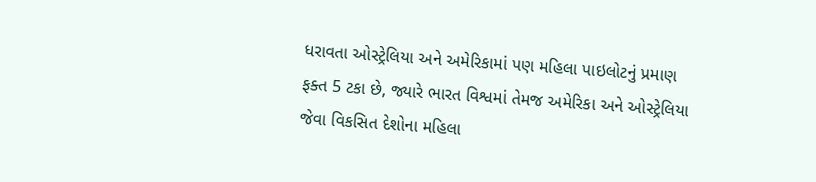ધરાવતા ઓસ્ટ્રેલિયા અને અમેરિકામાં પણ મહિલા પાઇલોટનું પ્રમાણ ફક્ત 5 ટકા છે, જ્યારે ભારત વિશ્વમાં તેમજ અમેરિકા અને ઓસ્ટ્રેલિયા જેવા વિકસિત દેશોના મહિલા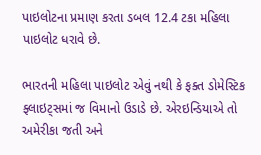પાઇલોટના પ્રમાણ કરતા ડબલ 12.4 ટકા મહિલા પાઇલોટ ધરાવે છે.

ભારતની મહિલા પાઇલોટ એવું નથી કે ફક્ત ડોમેસ્ટિક ફ્લાઇટ્સમાં જ વિમાનો ઉડાડે છે. એરઇન્ડિયાએ તો અમેરીકા જતી અને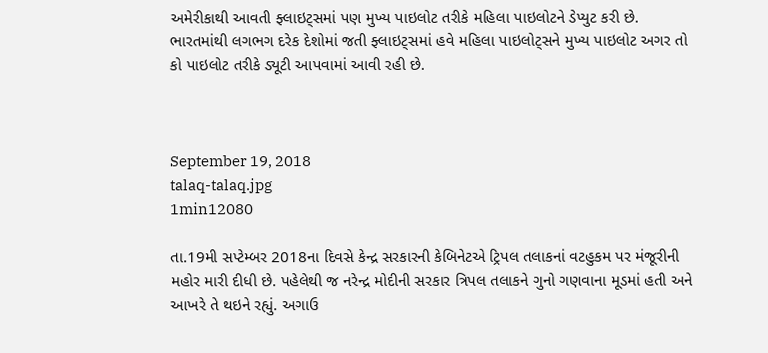અમેરીકાથી આવતી ફ્લાઇટ્સમાં પણ મુખ્ય પાઇલોટ તરીકે મહિલા પાઇલોટને ડેપ્યુટ કરી છે. ભારતમાંથી લગભગ દરેક દેશોમાં જતી ફ્લાઇટ્સમાં હવે મહિલા પાઇલોટ્સને મુખ્ય પાઇલોટ અગર તો કો પાઇલોટ તરીકે ડ્યૂટી આપવામાં આવી રહી છે.



September 19, 2018
talaq-talaq.jpg
1min12080

તા.19મી સપ્ટેમ્બર 2018ના દિવસે કેન્દ્ર સરકારની કેબિનેટએ ટ્રિપલ તલાકનાં વટહુકમ પર મંજૂરીની મહોર મારી દીધી છે. પહેલેથી જ નરેન્દ્ર મોદીની સરકાર ત્રિપલ તલાકને ગુનો ગણવાના મૂડમાં હતી અને આખરે તે થઇને રહ્યું. અગાઉ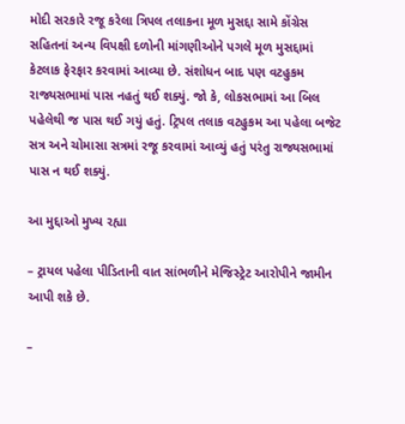મોદી સરકારે રજૂ કરેલા ત્રિપલ તલાકના મૂળ મુસદ્દા સામે કોંગ્રેસ સહિતનાં અન્ય વિપક્ષી દળોની માંગણીઓને પગલે મૂળ મુસદ્દામાં કેટલાક ફેરફાર કરવામાં આવ્યા છે. સંશોધન બાદ પણ વટહુકમ રાજ્યસભામાં પાસ નહતું થઈ શક્યું. જો કે, લોકસભામાં આ બિલ પહેલેથી જ પાસ થઈ ગયું હતું. ટ્રિપલ તલાક વટહુકમ આ પહેલા બજેટ સત્ર અને ચોમાસા સત્રમાં રજૂ કરવામાં આવ્યું હતું પરંતુ રાજ્યસભામાં પાસ ન થઈ શક્યું.

આ મુદ્દાઓ મુખ્ય રહ્યા

– ટ્રાયલ પહેલા પીડિતાની વાત સાંભળીને મેજિસ્ટ્રેટ આરોપીને જામીન આપી શકે છે.

–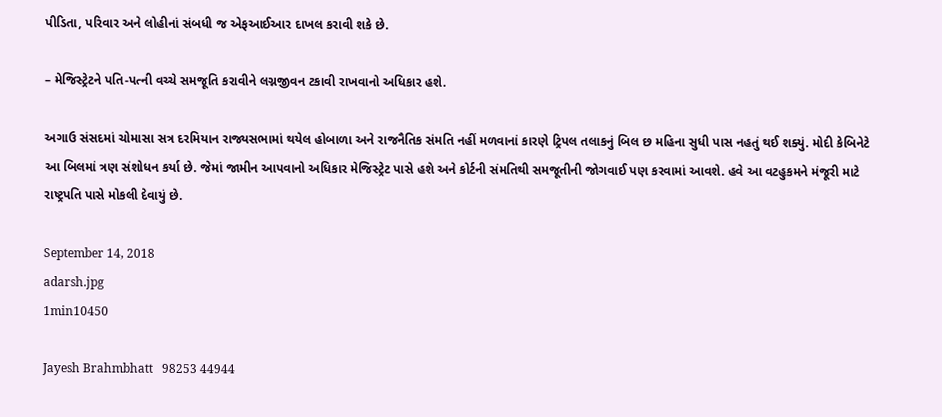પીડિતા, પરિવાર અને લોહીનાં સંબધી જ એફઆઈઆર દાખલ કરાવી શકે છે.

– મેજિસ્ટ્રેટને પતિ-પત્ની વચ્ચે સમજૂતિ કરાવીને લગ્નજીવન ટકાવી રાખવાનો અધિકાર હશે.

અગાઉ સંસદમાં ચોમાસા સત્ર દરમિયાન રાજ્યસભામાં થયેલ હોબાળા અને રાજનૈતિક સંમતિ નહીં મળવાનાં કારણે ટ્રિપલ તલાકનું બિલ છ મહિના સુધી પાસ નહતું થઈ શક્યું. મોદી કેબિનેટે આ બિલમાં ત્રણ સંશોધન કર્યા છે. જેમાં જામીન આપવાનો અધિકાર મેજિસ્ટ્રેટ પાસે હશે અને કોર્ટની સંમતિથી સમજૂતીની જોગવાઈ પણ કરવામાં આવશે. હવે આ વટહુકમને મંજૂરી માટે રાષ્ટ્રપતિ પાસે મોકલી દેવાયું છે.

September 14, 2018
adarsh.jpg
1min10450

Jayesh Brahmbhatt   98253 44944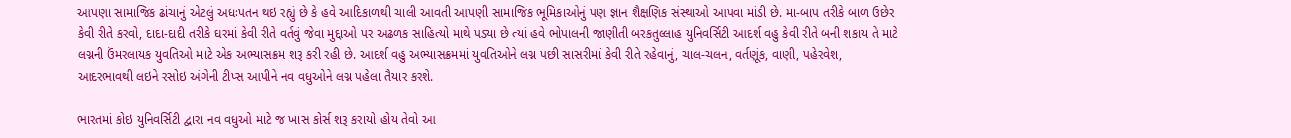આપણા સામાજિક ઢાંચાનું એટલું અધઃપતન થઇ રહ્યું છે કે હવે આદિકાળથી ચાલી આવતી આપણી સામાજિક ભૂમિકાઓનું પણ જ્ઞાન શૈક્ષણિક સંસ્થાઓ આપવા માંડી છે. મા-બાપ તરીકે બાળ ઉછેર કેવી રીતે કરવો, દાદા-દાદી તરીકે ઘરમાં કેવી રીતે વર્તવું જેવા મુદ્દાઓ પર અઢળક સાહિત્યો માથે પડ્યા છે ત્યાં હવે ભોપાલની જાણીતી બરકતુલ્લાહ યુનિવર્સિટી આદર્શ વહુ કેવી રીતે બની શકાય તે માટે લગ્નની ઉંમરલાયક યુવતિઓ માટે એક અભ્યાસક્રમ શરૂ કરી રહી છે. આદર્શ વહુ અભ્યાસક્રમમાં યુવતિઓને લગ્ન પછી સાસરીમાં કેવી રીતે રહેવાનું, ચાલ-ચલન, વર્તણૂંક, વાણી, પહેરવેશ, આદરભાવથી લઇને રસોઇ અંગેની ટીપ્સ આપીને નવ વધુઓને લગ્ન પહેલા તૈયાર કરશે.

ભારતમાં કોઇ યુનિવર્સિટી દ્વારા નવ વધુઓ માટે જ ખાસ કોર્સ શરૂ કરાયો હોય તેવો આ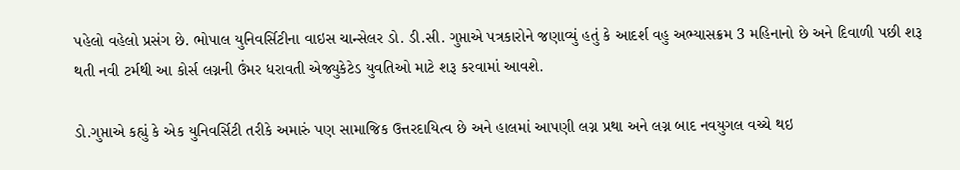પહેલો વહેલો પ્રસંગ છે. ભોપાલ યુનિવર્સિટીના વાઇસ ચાન્સેલર ડો. ડી.સી. ગુપ્તાએ પત્રકારોને જણાવ્યું હતું કે આદર્શ વહુ અભ્યાસક્રમ 3 મહિનાનો છે અને દિવાળી પછી શરૂ થતી નવી ટર્મથી આ કોર્સ લગ્નની ઉંમર ધરાવતી એજ્યુકેટેડ યુવતિઓ માટે શરૂ કરવામાં આવશે.

ડો.ગુપ્તાએ કહ્યું કે એક યુનિવર્સિટી તરીકે અમારું પણ સામાજિક ઉત્તરદાયિત્વ છે અને હાલમાં આપણી લગ્ન પ્રથા અને લગ્ન બાદ નવયુગલ વચ્ચે થઇ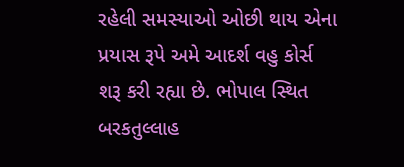રહેલી સમસ્યાઓ ઓછી થાય એના પ્રયાસ રૂપે અમે આદર્શ વહુ કોર્સ શરૂ કરી રહ્યા છે. ભોપાલ સ્થિત બરકતુલ્લાહ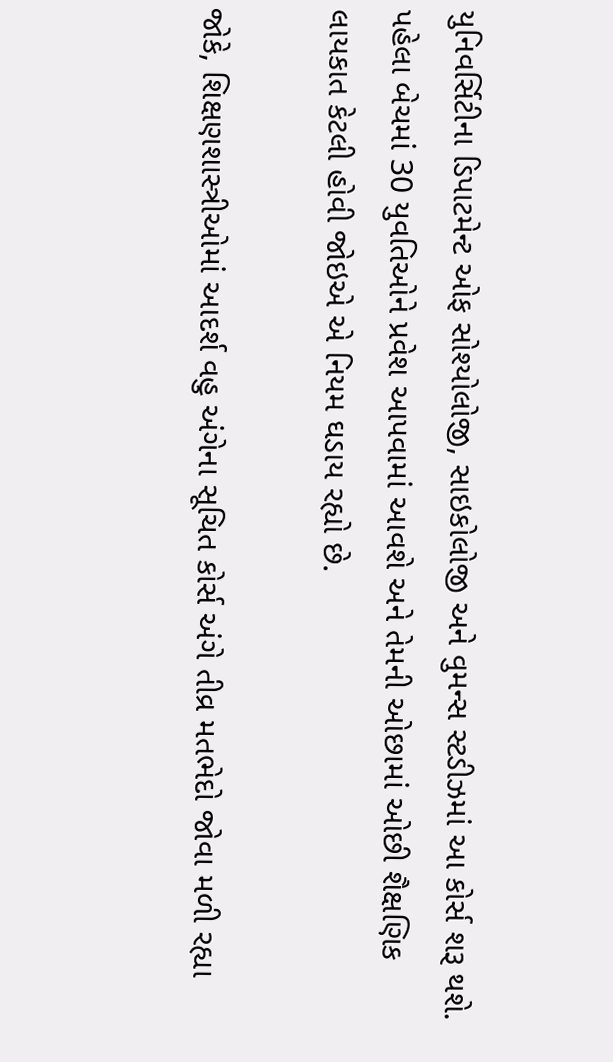યુનિવર્સિટીના ડિપાટમેન્ટ ઓફ સોશ્યોલોજી, સાઇકોલોજી અને વુમન્સ સ્ટડીઝમાં આ કોર્સ શરૂ થશે. પહેલા બેચમાં 30 યુવતિઓને પ્રવેશ આપવામાં આવશે અને તેમની ઓછામાં ઓછી શૈક્ષણિક લાયકાત કેટલી હોવી જોઇએ એ નિયમ ઘડાય રહ્યો છે.

જોકે, શિક્ષણશાસ્ત્રીઓમાં આદર્શ વહુ અંગેના સૂચિત કોર્સ અંગે તીવ્ર મતભેદો જોવા મળી રહ્યા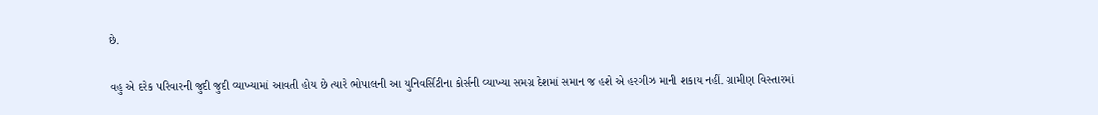છે.

વહુ એ દરેક પરિવારની જુદી જુદી વ્યાખ્યામાં આવતી હોય છે ત્યારે ભોપાલની આ યુનિવર્સિટીના કોર્સની વ્યાખ્યા સમગ્ર દેશમાં સમાન જ હશે એ હરગીઝ માની શકાય નહીં. ગ્રામીણ વિસ્તારમાં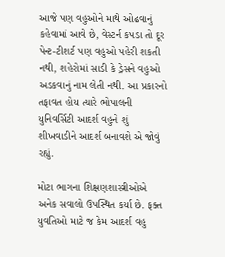આજે પણ વહુઓને માથે ઓઢવાનું કહેવામાં આવે છે, વેસ્ટર્ન કપડા તો દૂર પેન્ટ-ટીશર્ટ પણ વહુઓ પહેરી શકતી નથી, શહેરોમાં સાડી કે ડ્રેસને વહુઓ અડકવાનું નામ લેતી નથી. આ પ્રકારનો તફાવત હોય ત્યારે ભોપાલની યુનિવર્સિટી આદર્શ વહુને શું શીખવાડીને આદર્શ બનાવશે એ જોવું રહ્યું.

મોટા ભાગના શિક્ષણશાસ્ત્રીઓએ અનેક સવાલો ઉપસ્થિત કર્યા છે. ફક્ત યુવતિઓ માટે જ કેમ આદર્શ વહુ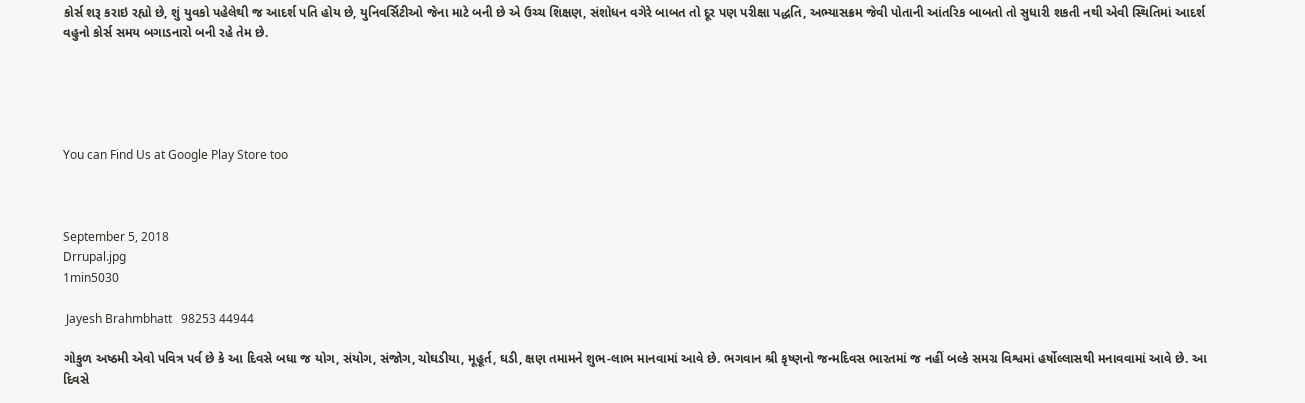કોર્સ શરૂ કરાઇ રહ્યો છે, શું યુવકો પહેલેથી જ આદર્શ પતિ હોય છે, યુનિવર્સિટીઓ જેના માટે બની છે એ ઉચ્ચ શિક્ષણ, સંશોધન વગેરે બાબત તો દૂર પણ પરીક્ષા પદ્ધતિ, અભ્યાસક્રમ જેવી પોતાની આંતરિક બાબતો તો સુધારી શકતી નથી એવી સ્થિતિમાં આદર્શ વહુનો કોર્સ સમય બગાડનારો બની રહે તેમ છે.





You can Find Us at Google Play Store too



September 5, 2018
Drrupal.jpg
1min5030

 Jayesh Brahmbhatt   98253 44944

ગોકુળ અષ્ઠમી એવો પવિત્ર પર્વ છે કે આ દિવસે બધા જ યોગ, સંયોગ, સંજોગ, ચોઘડીયા, મૂહૂર્ત, ઘડી, ક્ષણ તમામને શુભ-લાભ માનવામાં આવે છે. ભગવાન શ્રી કૃષ્ણનો જન્મદિવસ ભારતમાં જ નહીં બલ્કે સમગ્ર વિશ્વમાં હર્ષોલ્લાસથી મનાવવામાં આવે છે. આ દિવસે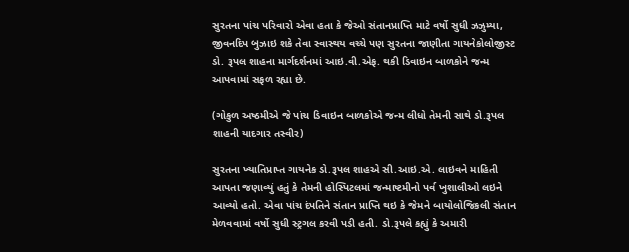સુરતના પાંચ પરિવારો એવા હતા કે જેઓ સંતાનપ્રાપ્તિ માટે વર્ષો સુધી ઝઝુમ્યા, જીવનદિપ બુઝાઇ શકે તેવા સ્વાસ્થય વચ્ચે પણ સુરતના જાણીતા ગાયનેકોલોજીસ્ટ ડો. રૂપલ શાહના માર્ગદર્શનમાં આઇ.વી.એફ. થકી ડિવાઇન બાળકોને જન્મ આપવામાં સફળ રહ્યા છે.

(ગોકુળ અષ્ઠમીએ જે પાંચ ડિવાઇન બાળકોએ જન્મ લીધો તેમની સાથે ડો.રૂપલ શાહની યાદગાર તસ્વીર)

સુરતના ખ્યાતિપ્રાપ્ત ગાયનેક ડો.રૂપલ શાહએ સી.આઇ.એ. લાઇવને માહિતી આપતા જણાવ્યું હતું કે તેમની હોસ્પિટલમાં જન્માષ્ટમીનો પર્વ ખુશાલીઓ લઇને આવ્યો હતો. એવા પાંચ દંપતિને સંતાન પ્રાપ્તિ થઇ કે જેમને બાયોલોજિકલી સંતાન મેળવવામાં વર્ષો સુધી સ્ટ્રગલ કરવી પડી હતી. ડો.રૂપલે કહ્યું કે અમારી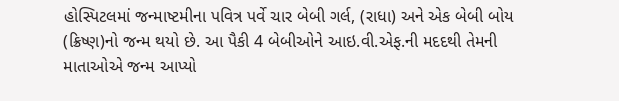હોસ્પિટલમાં જન્માષ્ટમીના પવિત્ર પર્વે ચાર બેબી ગર્લ, (રાધા) અને એક બેબી બોય (ક્રિષ્ણ)નો જન્મ થયો છે. આ પૈકી 4 બેબીઓને આઇ.વી.એફ.ની મદદથી તેમની માતાઓએ જન્મ આપ્યો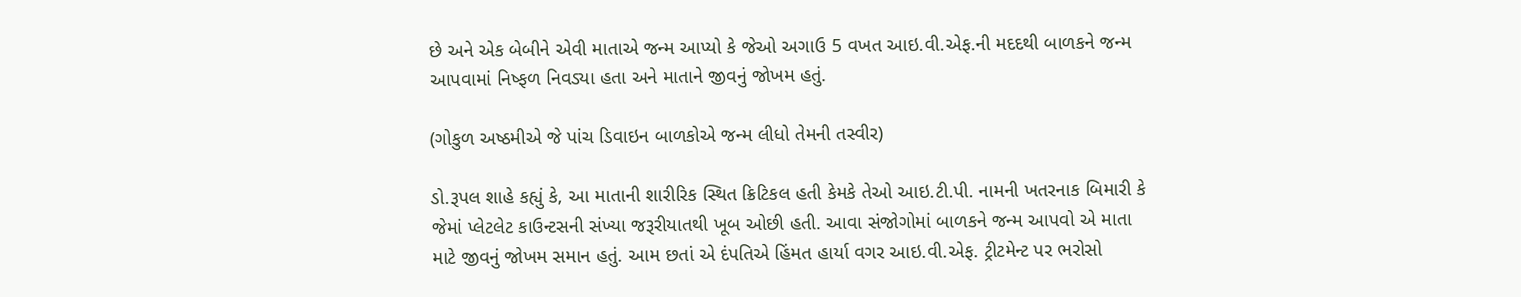છે અને એક બેબીને એવી માતાએ જન્મ આપ્યો કે જેઓ અગાઉ 5 વખત આઇ.વી.એફ.ની મદદથી બાળકને જન્મ આપવામાં નિષ્ફળ નિવડ્યા હતા અને માતાને જીવનું જોખમ હતું.

(ગોકુળ અષ્ઠમીએ જે પાંચ ડિવાઇન બાળકોએ જન્મ લીધો તેમની તસ્વીર)

ડો.રૂપલ શાહે કહ્યું કે, આ માતાની શારીરિક સ્થિત ક્રિટિકલ હતી કેમકે તેઓ આઇ.ટી.પી. નામની ખતરનાક બિમારી કે જેમાં પ્લેટલેટ કાઉન્ટસની સંખ્યા જરૂરીયાતથી ખૂબ ઓછી હતી. આવા સંજોગોમાં બાળકને જન્મ આપવો એ માતા માટે જીવનું જોખમ સમાન હતું. આમ છતાં એ દંપતિએ હિંમત હાર્યા વગર આઇ.વી.એફ. ટ્રીટમેન્ટ પર ભરોસો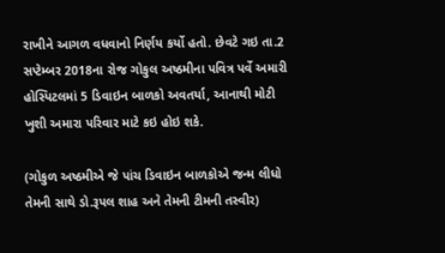રાખીને આગળ વધવાનો નિર્ણય કર્યો હતો. છેવટે ગઇ તા.2 સપ્ટેમ્બર 2018ના રોજ ગોકુલ અષ્ઠમીના પવિત્ર પર્વે અમારી હોસ્પિટલમાં 5 ડિવાઇન બાળકો અવતર્યા, આનાથી મોટી ખુશી અમારા પરિવાર માટે કઇ હોઇ શકે.

(ગોકુળ અષ્ઠમીએ જે પાંચ ડિવાઇન બાળકોએ જન્મ લીધો તેમની સાથે ડો.રૂપલ શાહ અને તેમની ટીમની તસ્વીર)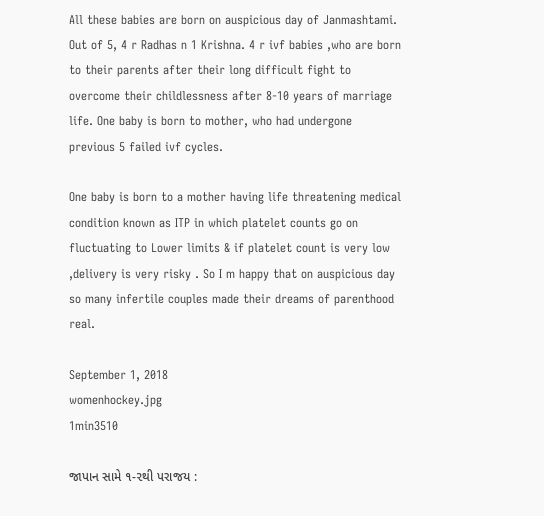All these babies are born on auspicious day of Janmashtami. Out of 5, 4 r Radhas n 1 Krishna. 4 r ivf babies ,who are born to their parents after their long difficult fight to overcome their childlessness after 8-10 years of marriage life. One baby is born to mother, who had undergone previous 5 failed ivf cycles.

One baby is born to a mother having life threatening medical condition known as ITP in which platelet counts go on fluctuating to Lower limits & if platelet count is very low ,delivery is very risky . So I m happy that on auspicious day so many infertile couples made their dreams of parenthood real.

September 1, 2018
womenhockey.jpg
1min3510

જાપાન સામે ૧-૨થી પરાજય :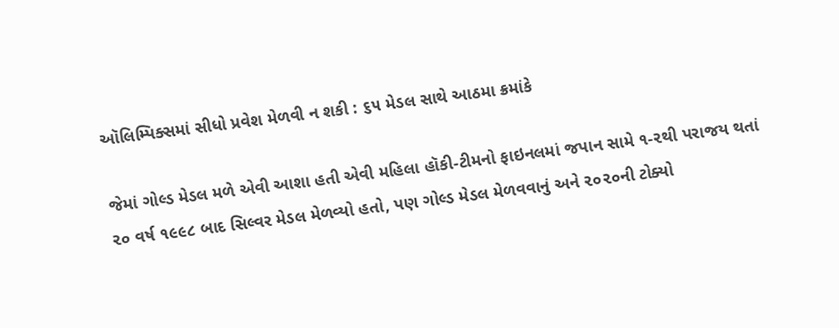ઑલિમ્પિક્સમાં સીધો પ્રવેશ મેળવી ન શકી : ૬૫ મેડલ સાથે આઠમા ક્રમાંકે

જેમાં ગોલ્ડ મેડલ મળે એવી આશા હતી એવી મહિલા હૉકી-ટીમનો ફાઇનલમાં જપાન સામે ૧-૨થી પરાજય થતાં ૨૦ વર્ષ ૧૯૯૮ બાદ સિલ્વર મેડલ મેળવ્યો હતો, પણ ગોલ્ડ મેડલ મેળવવાનું અને ૨૦૨૦ની ટોક્યો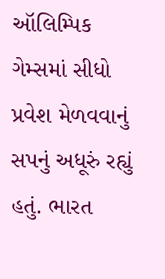ઑલિમ્પિક ગેમ્સમાં સીધો પ્રવેશ મેળવવાનું સપનું અધૂરું રહ્યું હતું. ભારત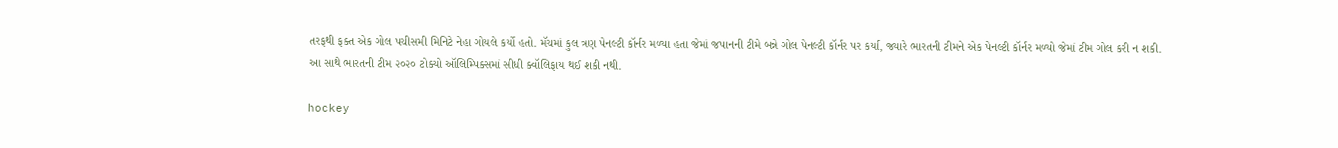તરફથી ફક્ત એક ગોલ પચીસમી મિનિટે નેહા ગોયલે કર્યો હતો. મૅચમાં કુલ ત્રણ પેનલ્ટી કૉર્નર મળ્યા હતા જેમાં જપાનની ટીમે બન્ને ગોલ પેનલ્ટી કૉર્નર પર કર્યા, જ્યારે ભારતની ટીમને એક પેનલ્ટી કૉર્નર મળ્યો જેમાં ટીમ ગોલ કરી ન શકી. આ સાથે ભારતની ટીમ ૨૦૨૦ ટોક્યો ઑલિમ્પિક્સમાં સીધી ક્વૉલિફાય થઈ શકી નથી.

hockey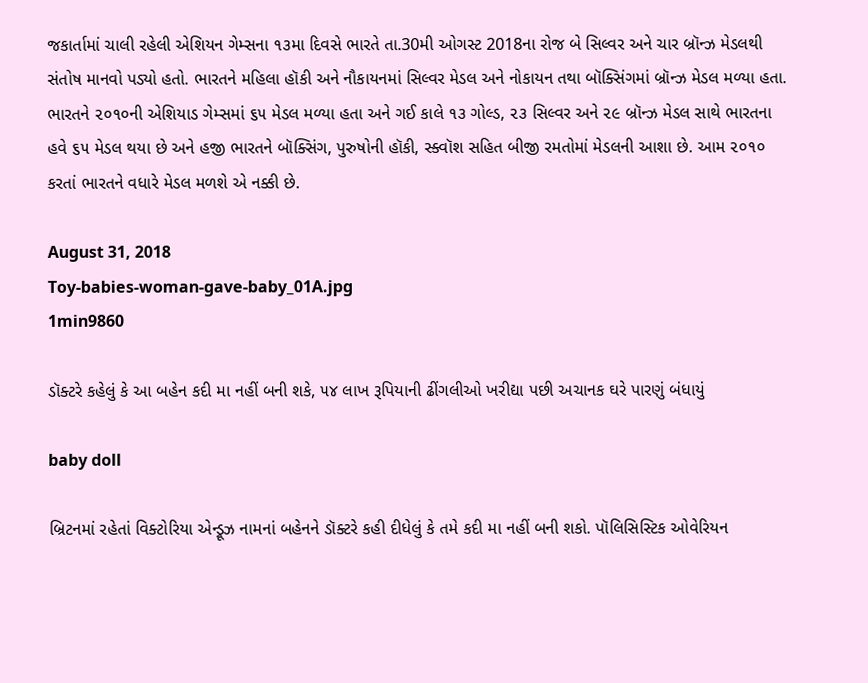જકાર્તામાં ચાલી રહેલી એશિયન ગેમ્સના ૧૩મા દિવસે ભારતે તા.30મી ઓગસ્ટ 2018ના રોજ બે સિલ્વર અને ચાર બ્રૉન્ઝ મેડલથી સંતોષ માનવો પડ્યો હતો. ભારતને મહિલા હૉકી અને નૌકાયનમાં સિલ્વર મેડલ અને નોકાયન તથા બૉક્સિંગમાં બ્રૉન્ઝ મેડલ મળ્યા હતા. ભારતને ૨૦૧૦ની એશિયાડ ગેમ્સમાં ૬૫ મેડલ મળ્યા હતા અને ગઈ કાલે ૧૩ ગોલ્ડ, ૨૩ સિલ્વર અને ૨૯ બ્રૉન્ઝ મેડલ સાથે ભારતના હવે ૬૫ મેડલ થયા છે અને હજી ભારતને બૉક્સિંગ, પુરુષોની હૉકી, સ્ક્વૉશ સહિત બીજી રમતોમાં મેડલની આશા છે. આમ ૨૦૧૦ કરતાં ભારતને વધારે મેડલ મળશે એ નક્કી છે.

August 31, 2018
Toy-babies-woman-gave-baby_01A.jpg
1min9860

ડૉક્ટરે કહેલું કે આ બહેન કદી મા નહીં બની શકે, ૫૪ લાખ રૂપિયાની ઢીંગલીઓ ખરીદ્યા પછી અચાનક ઘરે પારણું બંધાયું

baby doll

બ્રિટનમાં રહેતાં વિક્ટોરિયા એન્ડ્રૂઝ નામનાં બહેનને ડૉક્ટરે કહી દીધેલું કે તમે કદી મા નહીં બની શકો. પૉલિસિસ્ટિક ઓવેરિયન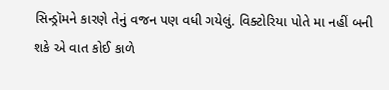સિન્ડ્રૉમને કારણે તેનું વજન પણ વધી ગયેલું. વિક્ટોરિયા પોતે મા નહીં બની શકે એ વાત કોઈ કાળે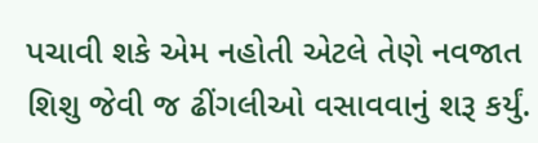પચાવી શકે એમ નહોતી એટલે તેણે નવજાત શિશુ જેવી જ ઢીંગલીઓ વસાવવાનું શરૂ કર્યું.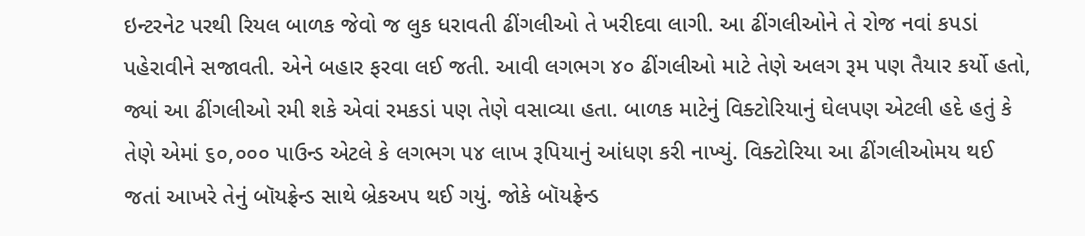ઇન્ટરનેટ પરથી રિયલ બાળક જેવો જ લુક ધરાવતી ઢીંગલીઓ તે ખરીદવા લાગી. આ ઢીંગલીઓને તે રોજ નવાં કપડાં પહેરાવીને સજાવતી. એને બહાર ફરવા લઈ જતી. આવી લગભગ ૪૦ ઢીંગલીઓ માટે તેણે અલગ રૂમ પણ તૈયાર કર્યો હતો, જ્યાં આ ઢીંગલીઓ રમી શકે એવાં રમકડાં પણ તેણે વસાવ્યા હતા. બાળક માટેનું વિક્ટોરિયાનું ઘેલપણ એટલી હદે હતું કે તેણે એમાં ૬૦,૦૦૦ પાઉન્ડ એટલે કે લગભગ ૫૪ લાખ રૂપિયાનું આંધણ કરી નાખ્યું. વિક્ટોરિયા આ ઢીંગલીઓમય થઈ જતાં આખરે તેનું બૉયફ્રેન્ડ સાથે બ્રેકઅપ થઈ ગયું. જોકે બૉયફ્રેન્ડ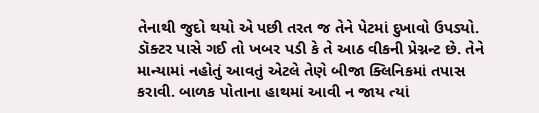તેનાથી જુદો થયો એ પછી તરત જ તેને પેટમાં દુખાવો ઉપડ્યો. ડૉક્ટર પાસે ગઈ તો ખબર પડી કે તે આઠ વીકની પ્રેગ્નન્ટ છે. તેને માન્યામાં નહોતું આવતું એટલે તેણે બીજા ક્લિનિકમાં તપાસ કરાવી. બાળક પોતાના હાથમાં આવી ન જાય ત્યાં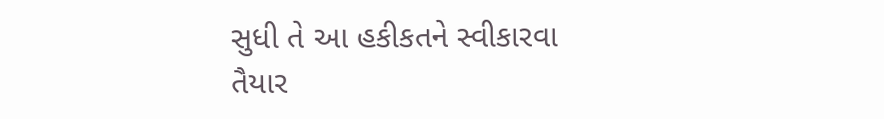સુધી તે આ હકીકતને સ્વીકારવા તૈયાર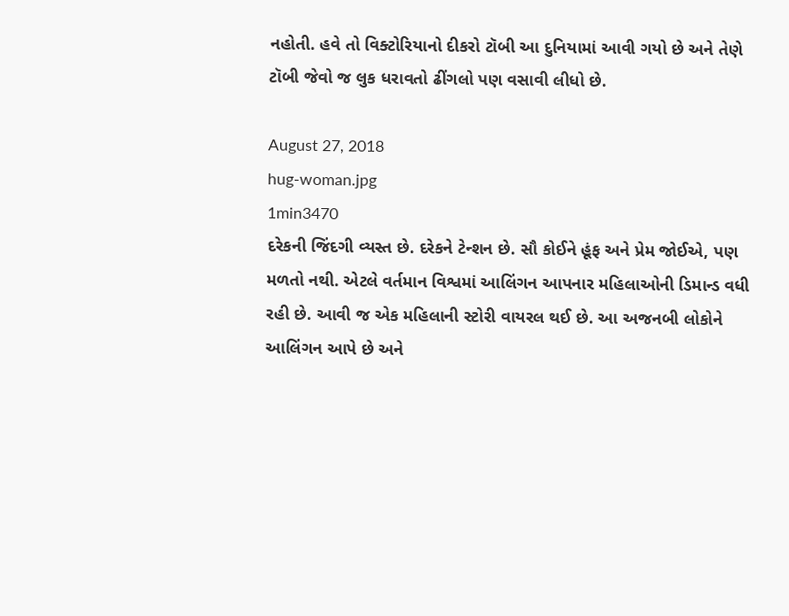નહોતી. હવે તો વિક્ટોરિયાનો દીકરો ટૉબી આ દુનિયામાં આવી ગયો છે અને તેણે ટૉબી જેવો જ લુક ધરાવતો ઢીંગલો પણ વસાવી લીધો છે.

August 27, 2018
hug-woman.jpg
1min3470
દરેકની જિંદગી વ્યસ્ત છે. દરેકને ટેન્શન છે. સૌ કોઈને હૂંફ અને પ્રેમ જોઈએ, પણ મળતો નથી. એટલે વર્તમાન વિશ્વમાં આલિંગન આપનાર મહિલાઓની ડિમાન્ડ વધી રહી છે. આવી જ એક મહિલાની સ્ટોરી વાયરલ થઈ છે. આ અજનબી લોકોને આલિંગન આપે છે અને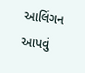આલિંગન આપવું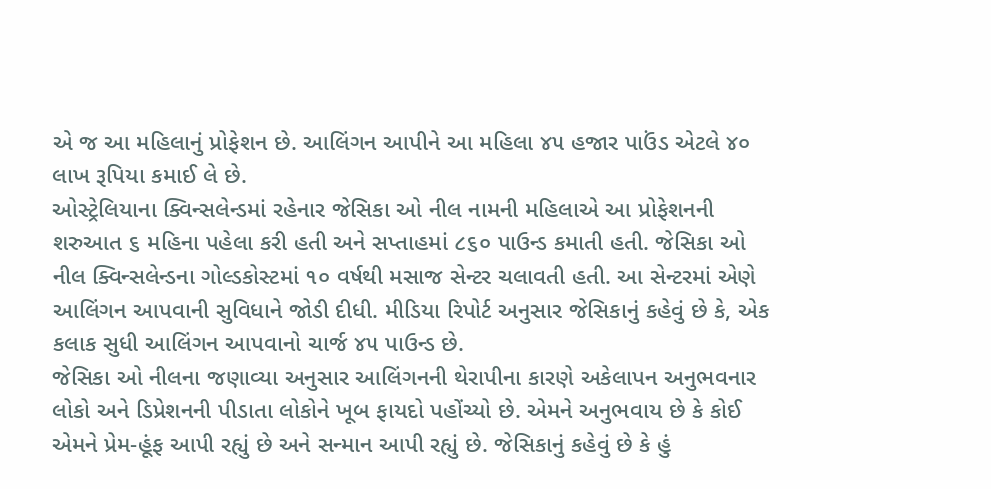એ જ આ મહિલાનું પ્રોફેશન છે. આલિંગન આપીને આ મહિલા ૪૫ હજાર પાઉંડ એટલે ૪૦ લાખ રૂપિયા કમાઈ લે છે.
ઓસ્ટ્રેલિયાના ક્વિન્સલેન્ડમાં રહેનાર જેસિકા ઓ નીલ નામની મહિલાએ આ પ્રોફેશનની શરુઆત ૬ મહિના પહેલા કરી હતી અને સપ્તાહમાં ૮૬૦ પાઉન્ડ કમાતી હતી. જેસિકા ઓ નીલ ક્વિન્સલેન્ડના ગોલ્ડકોસ્ટમાં ૧૦ વર્ષથી મસાજ સેન્ટર ચલાવતી હતી. આ સેન્ટરમાં એણે આલિંગન આપવાની સુવિધાને જોડી દીધી. મીડિયા રિપોર્ટ અનુસાર જેસિકાનું કહેવું છે કે, એક કલાક સુધી આલિંગન આપવાનો ચાર્જ ૪૫ પાઉન્ડ છે.
જેસિકા ઓ નીલના જણાવ્યા અનુસાર આલિંગનની થેરાપીના કારણે અકેલાપન અનુભવનાર લોકો અને ડિપ્રેશનની પીડાતા લોકોને ખૂબ ફાયદો પહોંચ્યો છે. એમને અનુભવાય છે કે કોઈ એમને પ્રેમ-હૂંફ આપી રહ્યું છે અને સન્માન આપી રહ્યું છે. જેસિકાનું કહેવું છે કે હું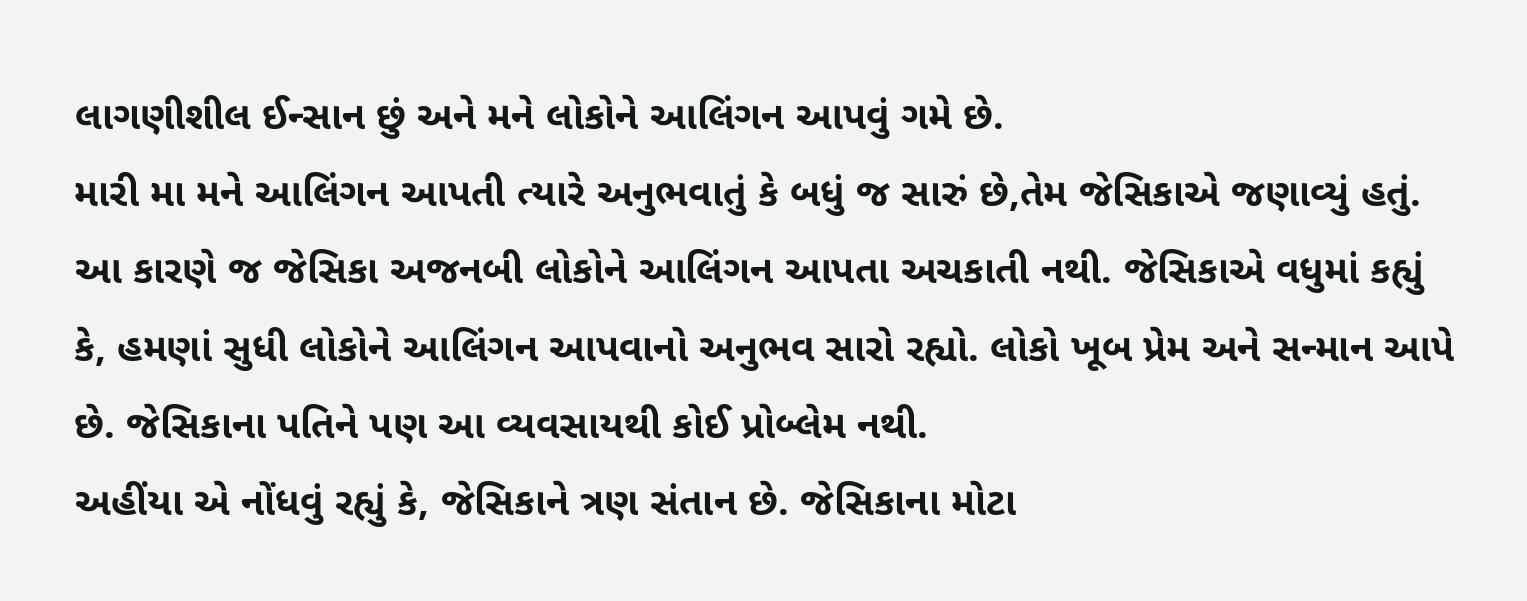લાગણીશીલ ઈન્સાન છું અને મને લોકોને આલિંગન આપવું ગમે છે.
મારી મા મને આલિંગન આપતી ત્યારે અનુભવાતું કે બધું જ સારું છે,તેમ જેસિકાએ જણાવ્યું હતું. આ કારણે જ જેસિકા અજનબી લોકોને આલિંગન આપતા અચકાતી નથી. જેસિકાએ વધુમાં કહ્યું કે, હમણાં સુધી લોકોને આલિંગન આપવાનો અનુભવ સારો રહ્યો. લોકો ખૂબ પ્રેમ અને સન્માન આપે છે. જેસિકાના પતિને પણ આ વ્યવસાયથી કોઈ પ્રોબ્લેમ નથી.
અહીંયા એ નોંધવું રહ્યું કે, જેસિકાને ત્રણ સંતાન છે. જેસિકાના મોટા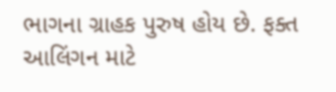ભાગના ગ્રાહક પુરુષ હોય છે. ફક્ત આલિંગન માટે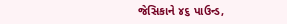જેસિકાને ૪૬ પાઉન્ડ,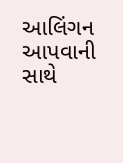આલિંગન આપવાની સાથે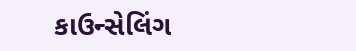કાઉન્સેલિંગ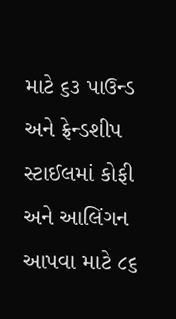માટે ૬૩ પાઉન્ડ અને ફ્રેન્ડશીપ સ્ટાઈલમાં કોફી અને આલિંગન આપવા માટે ૮૬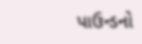પાઉન્ડનો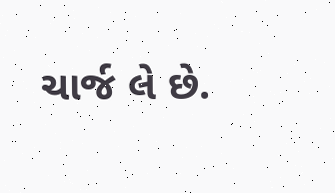ચાર્જ લે છે.